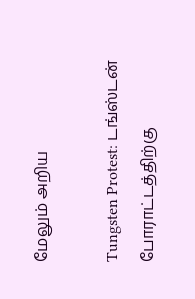மேலும் அறிய

Tungsten Protest: டங்ஸ்டன் போராட்டத்திற்கு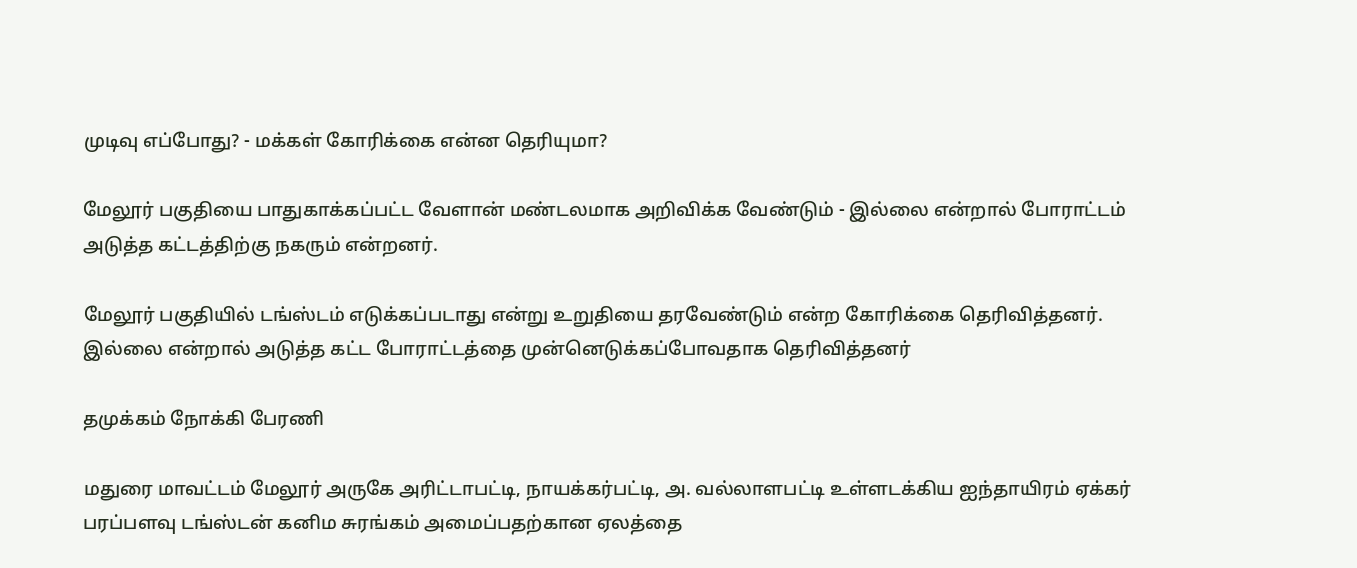முடிவு எப்போது? - மக்கள் கோரிக்கை என்ன தெரியுமா?

மேலூர் பகுதியை பாதுகாக்கப்பட்ட வேளான் மண்டலமாக அறிவிக்க வேண்டும் - இல்லை என்றால் போராட்டம் அடுத்த கட்டத்திற்கு நகரும் என்றனர்.

மேலூர் பகுதியில் டங்ஸ்டம் எடுக்கப்படாது என்று உறுதியை தரவேண்டும் என்ற கோரிக்கை தெரிவித்தனர். இல்லை என்றால் அடுத்த கட்ட போராட்டத்தை முன்னெடுக்கப்போவதாக தெரிவித்தனர்

தமுக்கம் நோக்கி பேரணி

மதுரை மாவட்டம் மேலூர் அருகே அரிட்டாபட்டி, நாயக்கர்பட்டி, அ. வல்லாளபட்டி உள்ளடக்கிய ஐந்தாயிரம் ஏக்கர் பரப்பளவு டங்ஸ்டன் கனிம சுரங்கம் அமைப்பதற்கான ஏலத்தை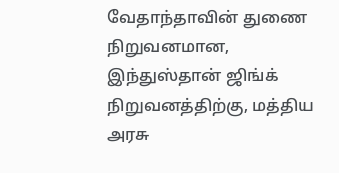வேதாந்தாவின் துணை நிறுவனமான, இந்துஸ்தான் ஜிங்க் நிறுவனத்திற்கு, மத்திய அரசு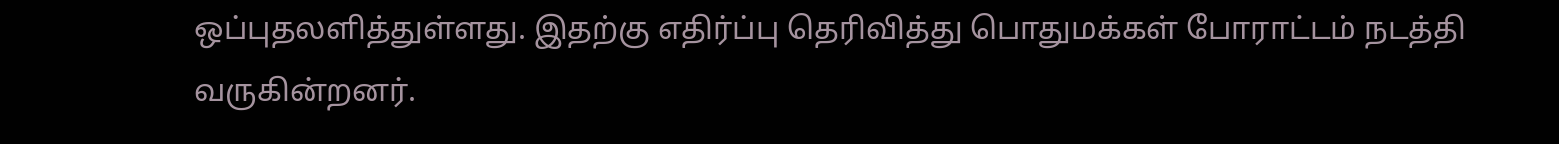ஒப்புதலளித்துள்ளது. இதற்கு எதிர்ப்பு தெரிவித்து பொதுமக்கள் போராட்டம் நடத்தி வருகின்றனர்.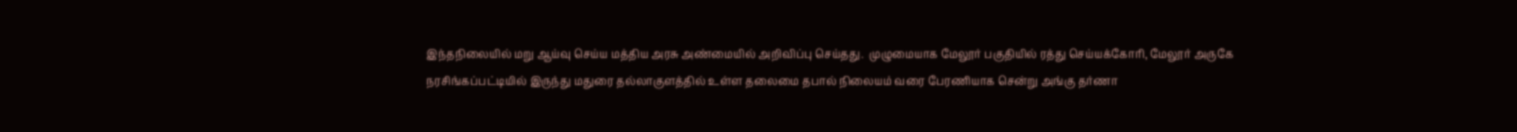இந்தநிலையில் மறு ஆய்வு செய்ய மத்திய அரசு அண்மையில் அறிவிப்பு செய்தது.  முழுமையாக மேலூர் பகுதியில் ரத்து செய்யக்கோரி, மேலூர் அருகே நரசிங்கப்பட்டியில் இருந்து மதுரை தல்லாகுளத்தில் உள்ள தலைமை தபால் நிலையம் வரை பேரணியாக சென்று அங்கு தர்ணா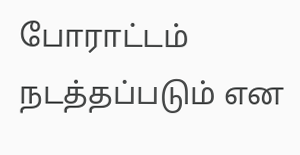போராட்டம் நடத்தப்படும் என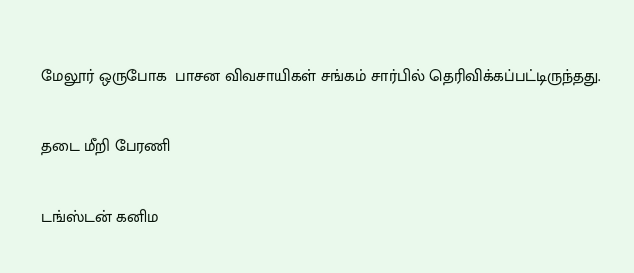மேலூர் ஒருபோக  பாசன விவசாயிகள் சங்கம் சார்பில் தெரிவிக்கப்பட்டிருந்தது.

தடை மீறி பேரணி

டங்ஸ்டன் கனிம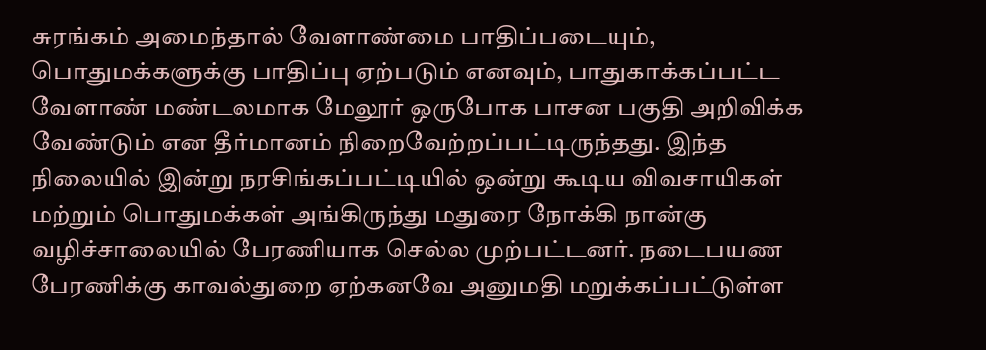சுரங்கம் அமைந்தால் வேளாண்மை பாதிப்படையும், பொதுமக்களுக்கு பாதிப்பு ஏற்படும் எனவும், பாதுகாக்கப்பட்ட வேளாண் மண்டலமாக மேலூர் ஒருபோக பாசன பகுதி அறிவிக்க வேண்டும் என தீர்மானம் நிறைவேற்றப்பட்டிருந்தது. இந்த நிலையில் இன்று நரசிங்கப்பட்டியில் ஒன்று கூடிய விவசாயிகள் மற்றும் பொதுமக்கள் அங்கிருந்து மதுரை நோக்கி நான்கு வழிச்சாலையில் பேரணியாக செல்ல முற்பட்டனர். நடைபயண பேரணிக்கு காவல்துறை ஏற்கனவே அனுமதி மறுக்கப்பட்டுள்ள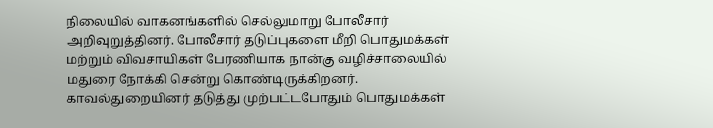நிலையில் வாகனங்களில் செல்லுமாறு போலீசார் அறிவுறுத்தினர். போலீசார் தடுப்புகளை மீறி பொதுமக்கள் மற்றும் விவசாயிகள் பேரணியாக நான்கு வழிச்சாலையில் மதுரை நோக்கி சென்று கொண்டிருக்கிறனர். காவல்துறையினர் தடுத்து முற்பட்டபோதும் பொதுமக்கள்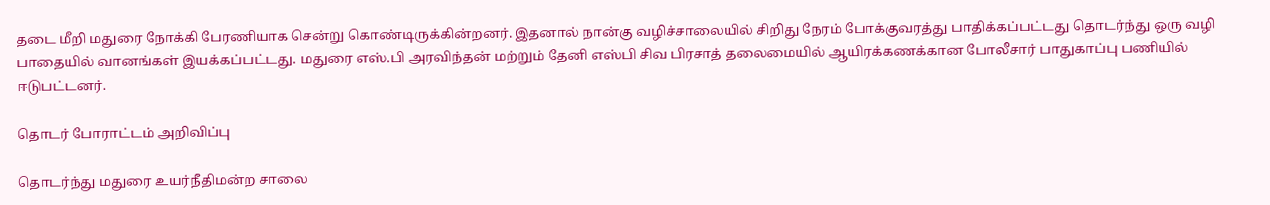தடை மீறி மதுரை நோக்கி பேரணியாக சென்று கொண்டிருக்கின்றனர். இதனால் நான்கு வழிச்சாலையில் சிறிது நேரம் போக்குவரத்து பாதிக்கப்பட்டது தொடர்ந்து ஒரு வழி பாதையில் வானங்கள் இயக்கப்பட்டது. மதுரை எஸ்.பி அரவிந்தன் மற்றும் தேனி எஸ்பி சிவ பிரசாத் தலைமையில் ஆயிரக்கணக்கான போலீசார் பாதுகாப்பு பணியில் ஈடுபட்டனர்.

தொடர் போராட்டம் அறிவிப்பு

தொடர்ந்து மதுரை உயர்நீதிமன்ற சாலை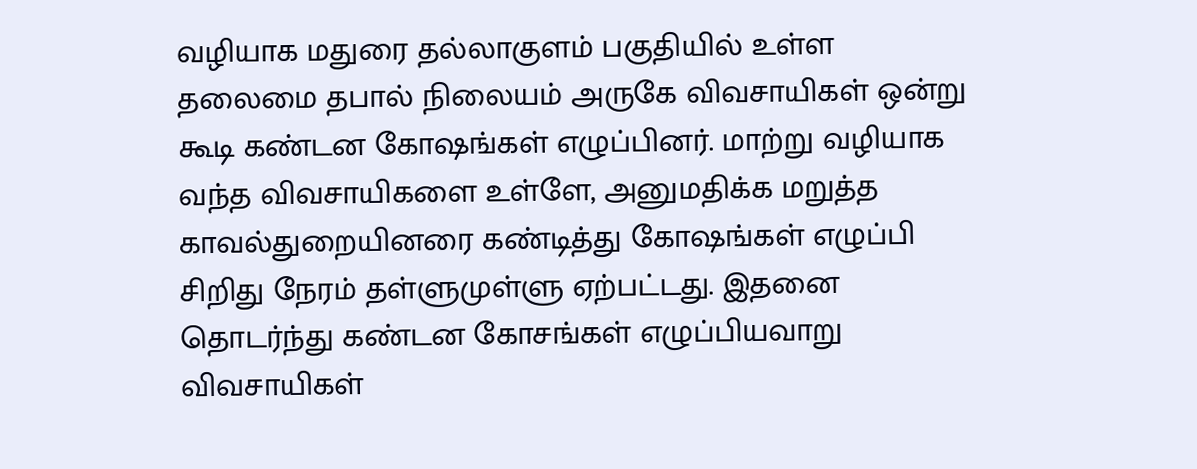வழியாக மதுரை தல்லாகுளம் பகுதியில் உள்ள  தலைமை தபால் நிலையம் அருகே விவசாயிகள் ஒன்று கூடி கண்டன கோஷங்கள் எழுப்பினர். மாற்று வழியாக வந்த விவசாயிகளை உள்ளே, அனுமதிக்க மறுத்த காவல்துறையினரை கண்டித்து கோஷங்கள் எழுப்பி சிறிது நேரம் தள்ளுமுள்ளு ஏற்பட்டது. இதனை தொடர்ந்து கண்டன கோசங்கள் எழுப்பியவாறு விவசாயிகள்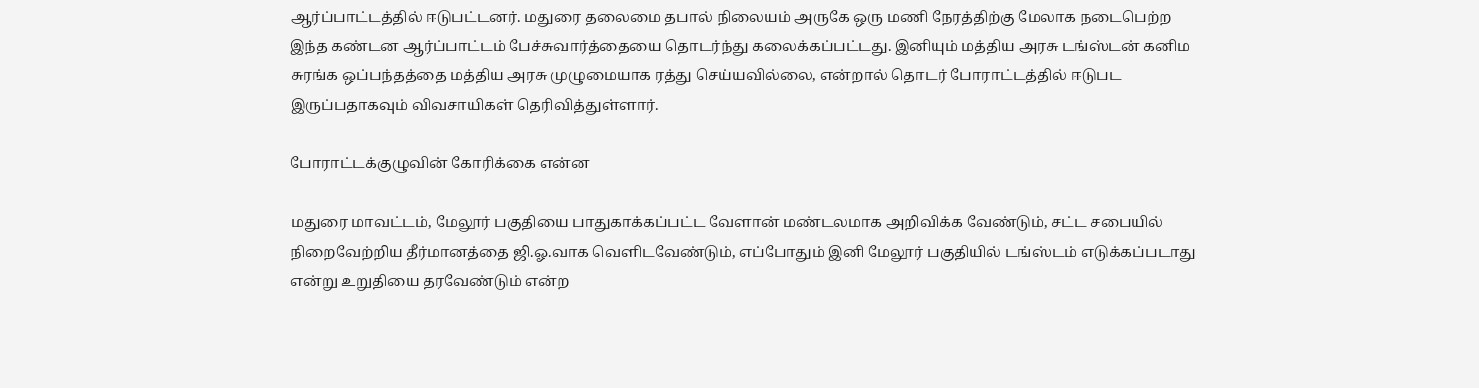ஆர்ப்பாட்டத்தில் ஈடுபட்டனர். மதுரை தலைமை தபால் நிலையம் அருகே ஒரு மணி நேரத்திற்கு மேலாக நடைபெற்ற இந்த கண்டன ஆர்ப்பாட்டம் பேச்சுவார்த்தையை தொடர்ந்து கலைக்கப்பட்டது. இனியும் மத்திய அரசு டங்ஸ்டன் கனிம சுரங்க ஒப்பந்தத்தை மத்திய அரசு முழுமையாக ரத்து செய்யவில்லை, என்றால் தொடர் போராட்டத்தில் ஈடுபட இருப்பதாகவும் விவசாயிகள் தெரிவித்துள்ளார்.

போராட்டக்குழுவின் கோரிக்கை என்ன

மதுரை மாவட்டம், மேலூர் பகுதியை பாதுகாக்கப்பட்ட வேளான் மண்டலமாக அறிவிக்க வேண்டும், சட்ட சபையில் நிறைவேற்றிய தீர்மானத்தை ஜி.ஓ.வாக வெளிடவேண்டும், எப்போதும் இனி மேலூர் பகுதியில் டங்ஸ்டம் எடுக்கப்படாது என்று உறுதியை தரவேண்டும் என்ற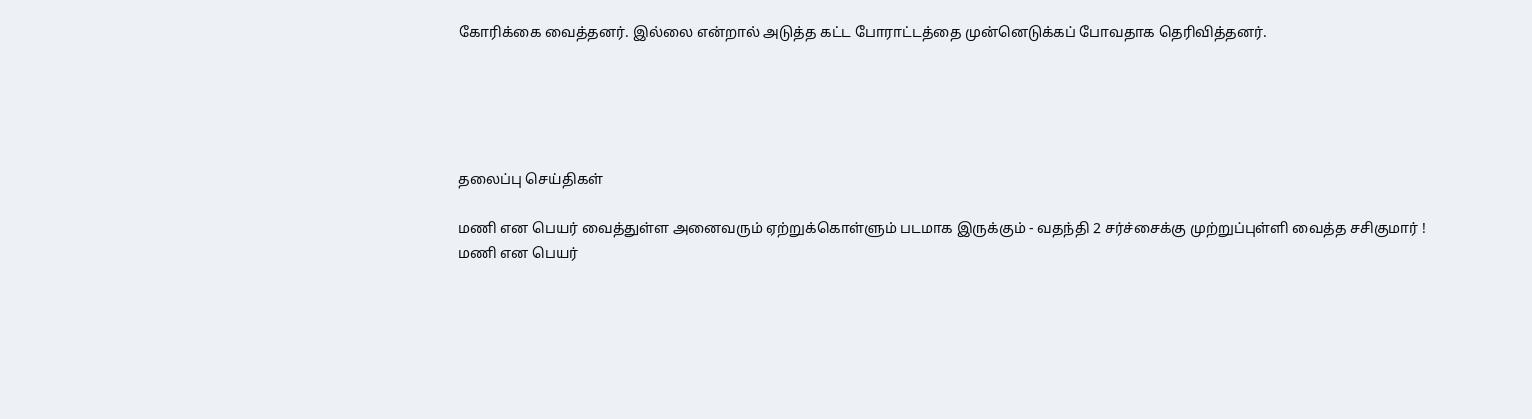கோரிக்கை வைத்தனர். இல்லை என்றால் அடுத்த கட்ட போராட்டத்தை முன்னெடுக்கப் போவதாக தெரிவித்தனர்.





தலைப்பு செய்திகள்

மணி என பெயர் வைத்துள்ள அனைவரும் ஏற்றுக்கொள்ளும் படமாக இருக்கும் - வதந்தி 2 சர்ச்சைக்கு முற்றுப்புள்ளி வைத்த சசிகுமார் !
மணி என பெயர்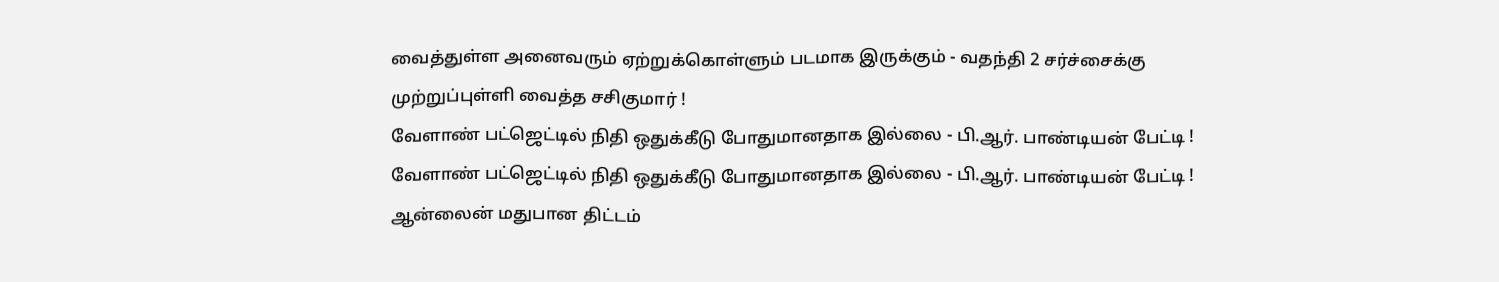வைத்துள்ள அனைவரும் ஏற்றுக்கொள்ளும் படமாக இருக்கும் - வதந்தி 2 சர்ச்சைக்கு முற்றுப்புள்ளி வைத்த சசிகுமார் !
வேளாண் பட்ஜெட்டில் நிதி ஒதுக்கீடு போதுமானதாக இல்லை - பி.ஆர். பாண்டியன் பேட்டி !
வேளாண் பட்ஜெட்டில் நிதி ஒதுக்கீடு போதுமானதாக இல்லை - பி.ஆர். பாண்டியன் பேட்டி !
ஆன்லைன் மதுபான திட்டம்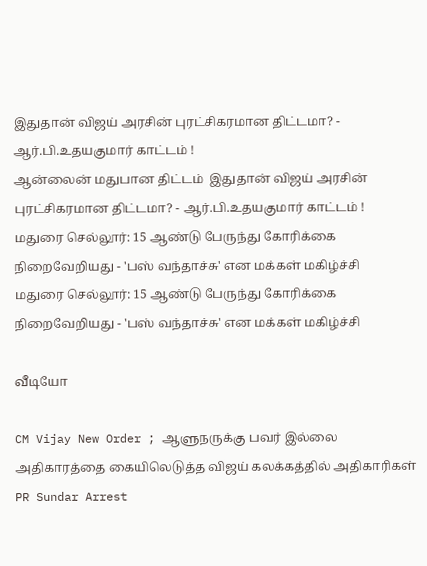இதுதான் விஜய் அரசின் புரட்சிகரமான திட்டமா? - ஆர்.பி.உதயகுமார் காட்டம் !
ஆன்லைன் மதுபான திட்டம்  இதுதான் விஜய் அரசின் புரட்சிகரமான திட்டமா? - ஆர்.பி.உதயகுமார் காட்டம் !
மதுரை செல்லூர்: 15 ஆண்டு பேருந்து கோரிக்கை நிறைவேறியது - 'பஸ் வந்தாச்சு' என மக்கள் மகிழ்ச்சி
மதுரை செல்லூர்: 15 ஆண்டு பேருந்து கோரிக்கை நிறைவேறியது - 'பஸ் வந்தாச்சு' என மக்கள் மகிழ்ச்சி

வீடியோ

CM Vijay New Order ; ஆளுநருக்கு பவர் இல்லை அதிகாரத்தை கையிலெடுத்த விஜய் கலக்கத்தில் அதிகாரிகள்
PR Sundar Arrest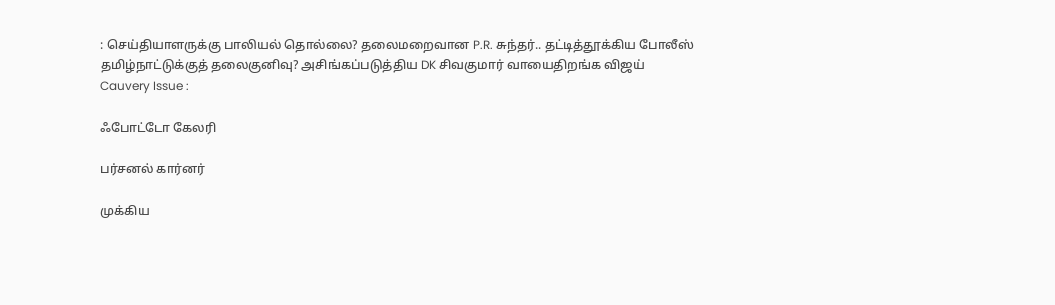: செய்தியாளருக்கு பாலியல் தொல்லை? தலைமறைவான P.R. சுந்தர்.. தட்டித்தூக்கிய போலீஸ்
தமிழ்நாட்டுக்குத் தலைகுனிவு? அசிங்கப்படுத்திய DK சிவகுமார் வாயைதிறங்க விஜய்
Cauvery Issue :

ஃபோட்டோ கேலரி

பர்சனல் கார்னர்

முக்கிய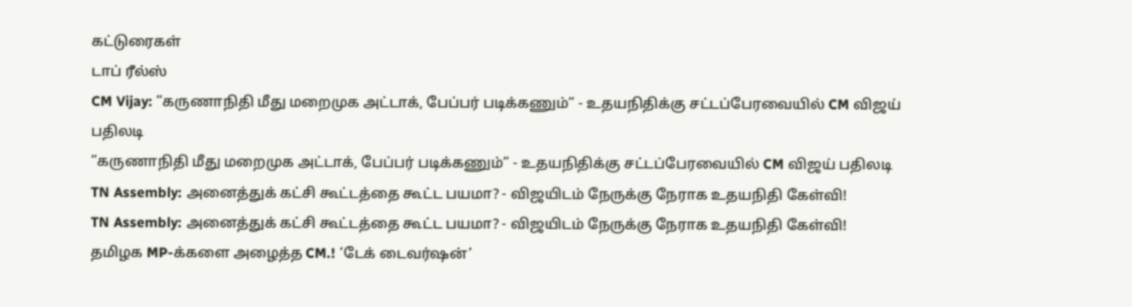கட்டுரைகள்
டாப் ரீல்ஸ்
CM Vijay: ”கருணாநிதி மீது மறைமுக அட்டாக், பேப்பர் படிக்கணும்” - உதயநிதிக்கு சட்டப்பேரவையில் CM விஜய் பதிலடி
”கருணாநிதி மீது மறைமுக அட்டாக், பேப்பர் படிக்கணும்” - உதயநிதிக்கு சட்டப்பேரவையில் CM விஜய் பதிலடி
TN Assembly: அனைத்துக் கட்சி கூட்டத்தை கூட்ட பயமா? - விஜயிடம் நேருக்கு நேராக உதயநிதி கேள்வி!
TN Assembly: அனைத்துக் கட்சி கூட்டத்தை கூட்ட பயமா? - விஜயிடம் நேருக்கு நேராக உதயநிதி கேள்வி!
தமிழக MP-க்களை அழைத்த CM.! ‘டேக் டைவர்ஷன்’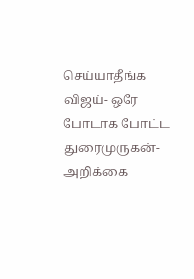செய்யாதீங்க விஜய்- ஒரே போடாக போட்ட துரைமுருகன்- அறிக்கை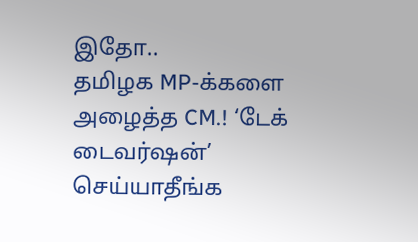இதோ..
தமிழக MP-க்களை அழைத்த CM.! ‘டேக் டைவர்ஷன்’ செய்யாதீங்க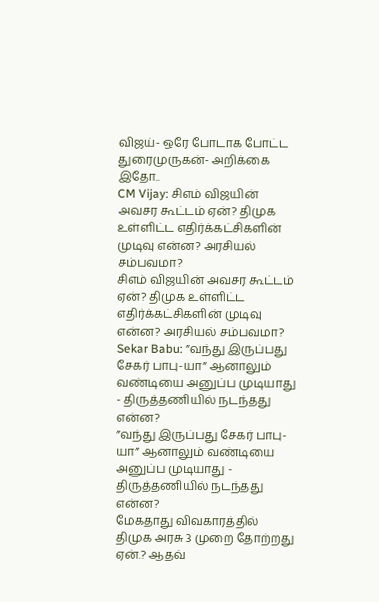விஜய்- ஒரே போடாக போட்ட துரைமுருகன்- அறிக்கை இதோ..
CM Vijay: சிஎம் விஜயின் அவசர கூட்டம் ஏன்? திமுக உள்ளிட்ட எதிர்க்கட்சிகளின் முடிவு என்ன? அரசியல் சம்பவமா?
சிஎம் விஜயின் அவசர கூட்டம் ஏன்? திமுக உள்ளிட்ட எதிர்க்கட்சிகளின் முடிவு என்ன? அரசியல் சம்பவமா?
Sekar Babu: ”வந்து இருப்பது சேகர் பாபு-யா” ஆனாலும் வண்டியை அனுப்ப முடியாது - திருத்தணியில் நடந்தது என்ன?
”வந்து இருப்பது சேகர் பாபு-யா” ஆனாலும் வண்டியை அனுப்ப முடியாது - திருத்தணியில் நடந்தது என்ன?
மேகதாது விவகாரத்தில் திமுக அரசு 3 முறை தோற்றது ஏன்.? ஆதவ்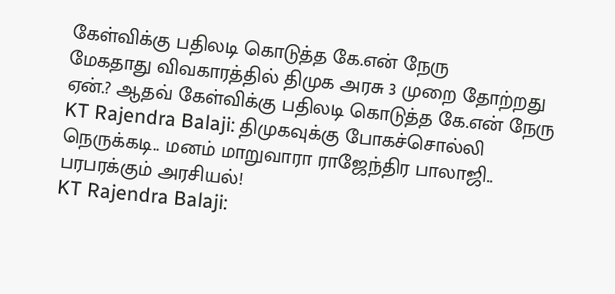கேள்விக்கு பதிலடி கொடுத்த கே.என் நேரு
மேகதாது விவகாரத்தில் திமுக அரசு 3 முறை தோற்றது ஏன்.? ஆதவ் கேள்விக்கு பதிலடி கொடுத்த கே.என் நேரு
KT Rajendra Balaji: திமுகவுக்கு போகச்சொல்லி நெருக்கடி.. மனம் மாறுவாரா ராஜேந்திர பாலாஜி.. பரபரக்கும் அரசியல்!
KT Rajendra Balaji: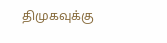திமுகவுக்கு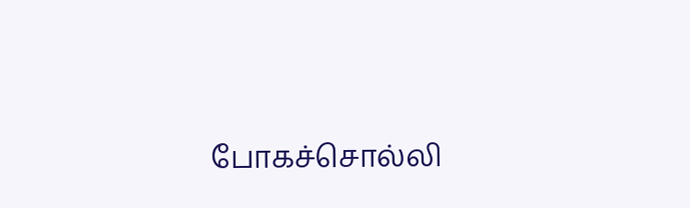போகச்சொல்லி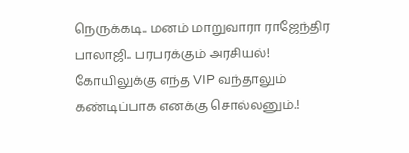நெருக்கடி.. மனம் மாறுவாரா ராஜேந்திர பாலாஜி.. பரபரக்கும் அரசியல்!
கோயிலுக்கு எந்த VIP வந்தாலும் கண்டிப்பாக எனக்கு சொல்லனும்.!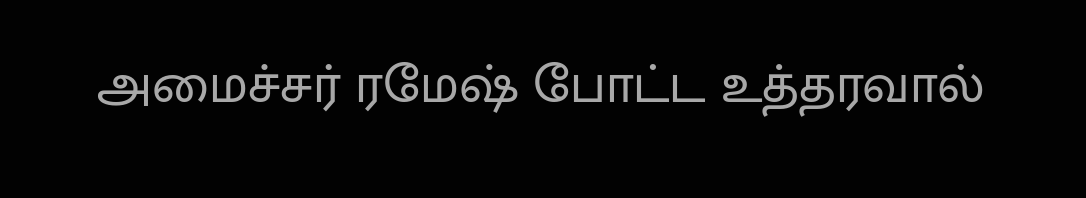அமைச்சர் ரமேஷ் போட்ட உத்தரவால்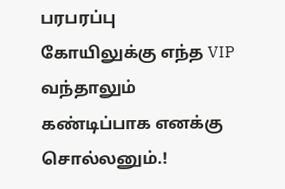பரபரப்பு
கோயிலுக்கு எந்த VIP வந்தாலும் கண்டிப்பாக எனக்கு சொல்லனும்.!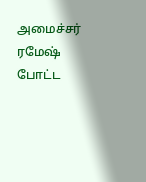அமைச்சர் ரமேஷ் போட்ட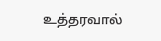உத்தரவால்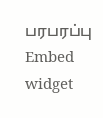பரபரப்பு
Embed widget